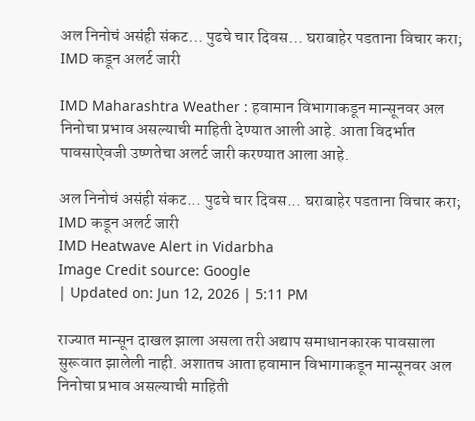अल निनोचं असंही संकट… पुढचे चार दिवस… घराबाहेर पडताना विचार करा; IMD कडून अलर्ट जारी

IMD Maharashtra Weather : हवामान विभागाकडून मान्सूनवर अल निनोचा प्रभाव असल्याची माहिती देण्यात आली आहे. आता विदर्भात पावसाऐवजी उष्णतेचा अलर्ट जारी करण्यात आला आहे.

अल निनोचं असंही संकट... पुढचे चार दिवस... घराबाहेर पडताना विचार करा; IMD कडून अलर्ट जारी
IMD Heatwave Alert in Vidarbha
Image Credit source: Google
| Updated on: Jun 12, 2026 | 5:11 PM

राज्यात मान्सून दाखल झाला असला तरी अद्याप समाधानकारक पावसाला सुरूवात झालेली नाही. अशातच आता हवामान विभागाकडून मान्सूनवर अल निनोचा प्रभाव असल्याची माहिती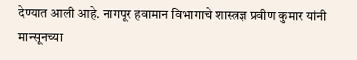देण्यात आली आहे. नागपूर हवामान विभागाचे शास्त्रज्ञ प्रवीण कुमार यांनी मान्सूनच्या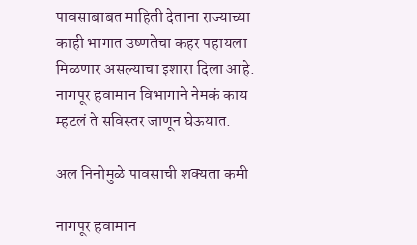पावसाबाबत माहिती देताना राज्याच्या काही भागात उष्णतेचा कहर पहायला मिळणार असल्याचा इशारा दिला आहे. नागपूर हवामान विभागाने नेमकं काय म्हटलं ते सविस्तर जाणून घेऊयात.

अल निनोमुळे पावसाची शक्यता कमी

नागपूर हवामान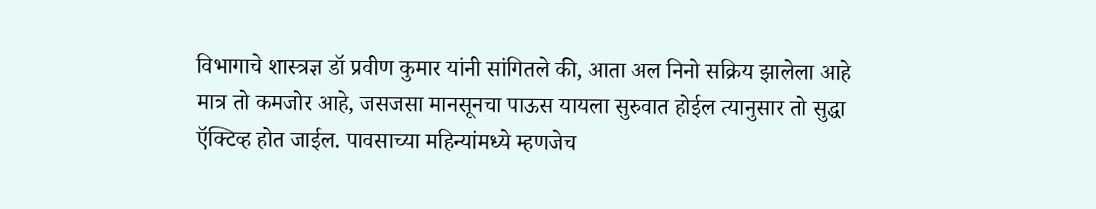विभागाचे शास्त्रज्ञ डॉ प्रवीण कुमार यांनी सांगितले की, आता अल निनो सक्रिय झालेला आहे मात्र तो कमजोर आहे, जसजसा मानसूनचा पाऊस यायला सुरुवात होईल त्यानुसार तो सुद्धा ऍक्टिव्ह होत जाईल. पावसाच्या महिन्यांमध्ये म्हणजेच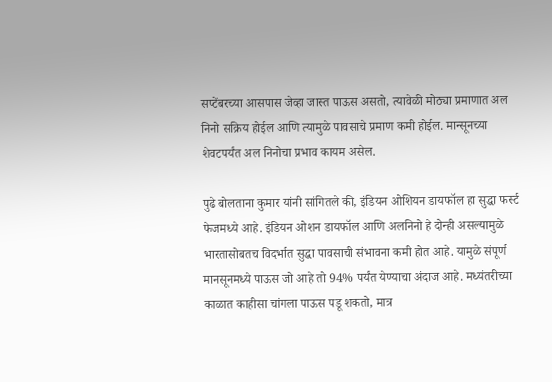सप्टेंबरच्या आसपास जेव्हा जास्त पाऊस असतो, त्यावेळी मोठ्या प्रमाणात अल निनो सक्रिय होईल आणि त्यामुळे पावसाचे प्रमाण कमी होईल. मान्सूनच्या शेवटपर्यंत अल निनोचा प्रभाव कायम असेल.

पुढे बोलताना कुमार यांनी सांगितले की, इंडियन ओशियन डायफॉल हा सुद्धा फर्स्ट फेजमध्ये आहे. इंडियन ओशन डायफॉल आणि अलनिनो हे दोन्ही असल्यामुळे भारतासोबतच विदर्भात सुद्धा पावसाची संभावना कमी होत आहे. यामुळे संपूर्ण मानसूनमध्ये पाऊस जो आहे तो 94% पर्यंत येण्याचा अंदाज आहे. मध्यंतरीच्या काळात काहीसा चांगला पाऊस पडू शकतो, मात्र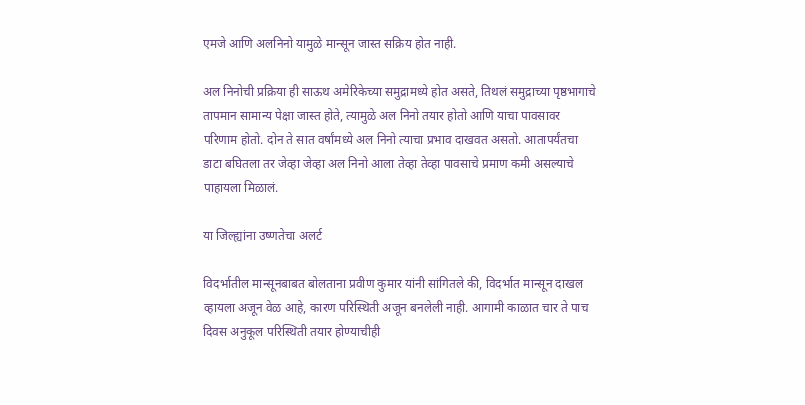एमजे आणि अलनिनो यामुळे मान्सून जास्त सक्रिय होत नाही.

अल निनोची प्रक्रिया ही साऊथ अमेरिकेच्या समुद्रामध्ये होत असते, तिथलं समुद्राच्या पृष्ठभागाचे तापमान सामान्य पेक्षा जास्त होते, त्यामुळे अल निनो तयार होतो आणि याचा पावसावर परिणाम होतो. दोन ते सात वर्षांमध्ये अल निनो त्याचा प्रभाव दाखवत असतो. आतापर्यंतचा डाटा बघितला तर जेव्हा जेव्हा अल निनो आला तेव्हा तेव्हा पावसाचे प्रमाण कमी असल्याचे पाहायला मिळालं.

या जिल्ह्यांना उष्णतेचा अलर्ट

विदर्भातील मान्सूनबाबत बोलताना प्रवीण कुमार यांनी सांगितले की, विदर्भात मान्सून दाखल व्हायला अजून वेळ आहे, कारण परिस्थिती अजून बनलेली नाही. आगामी काळात चार ते पाच दिवस अनुकूल परिस्थिती तयार होण्याचीही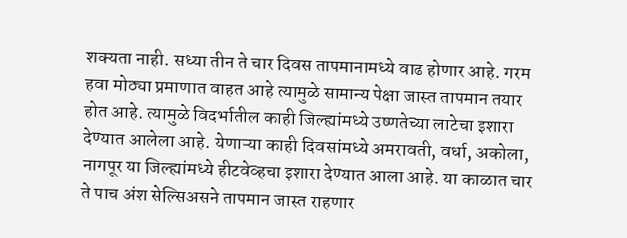शक्यता नाही. सध्या तीन ते चार दिवस तापमानामध्ये वाढ होणार आहे. गरम हवा मोठ्या प्रमाणात वाहत आहे त्यामुळे सामान्य पेक्षा जास्त तापमान तयार होत आहे. त्यामुळे विदर्भातील काही जिल्ह्यांमध्ये उष्णतेच्या लाटेचा इशारा देण्यात आलेला आहे. येणाऱ्या काही दिवसांमध्ये अमरावती, वर्धा, अकोला, नागपूर या जिल्ह्यांमध्ये हीटवेव्हचा इशारा देण्यात आला आहे. या काळात चार ते पाच अंश सेल्सिअसने तापमान जास्त राहणार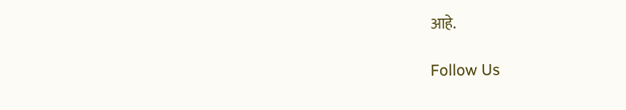आहे.

Follow Us